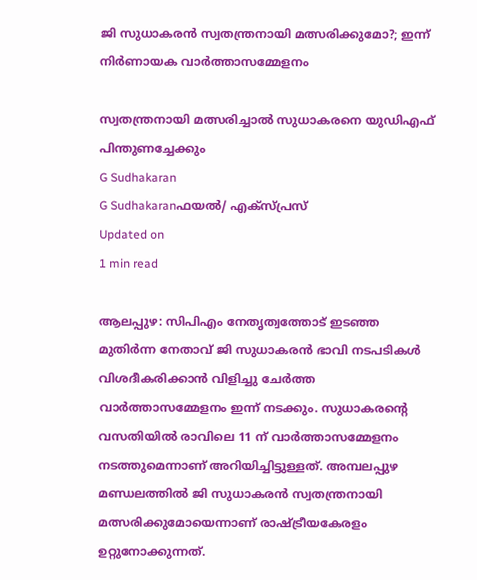ജി സുധാകരന്‍ സ്വതന്ത്രനായി മത്സരിക്കുമോ?; ഇന്ന് നിര്‍ണായക വാര്‍ത്താസമ്മേളനം

സ്വതന്ത്രനായി മത്സരിച്ചാല്‍ സുധാകരനെ യുഡിഎഫ് പിന്തുണച്ചേക്കും
G Sudhakaran
G Sudhakaranഫയല്‍/ എക്‌സ്പ്രസ്‌
Updated on
1 min read

ആലപ്പുഴ: സിപിഎം നേതൃത്വത്തോട് ഇടഞ്ഞ മുതിര്‍ന്ന നേതാവ് ജി സുധാകരന്‍ ഭാവി നടപടികള്‍ വിശദീകരിക്കാന്‍ വിളിച്ചു ചേര്‍ത്ത വാര്‍ത്താസമ്മേളനം ഇന്ന് നടക്കും. സുധാകരന്റെ വസതിയില്‍ രാവിലെ 11 ന് വാര്‍ത്താസമ്മേളനം നടത്തുമെന്നാണ് അറിയിച്ചിട്ടുള്ളത്. അമ്പലപ്പുഴ മണ്ഡലത്തില്‍ ജി സുധാകരന്‍ സ്വതന്ത്രനായി മത്സരിക്കുമോയെന്നാണ് രാഷ്ട്രീയകേരളം ഉറ്റുനോക്കുന്നത്.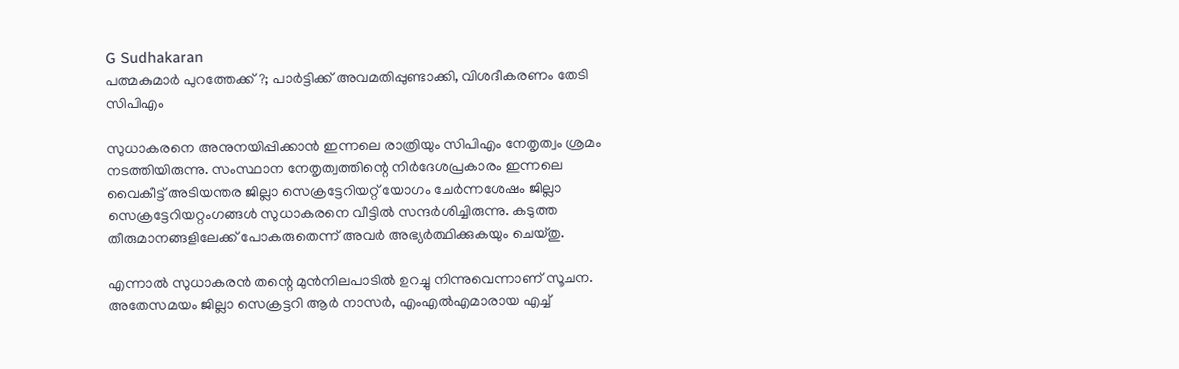G Sudhakaran
പത്മകുമാർ പുറത്തേക്ക്?; പാർട്ടിക്ക് അവമതിപ്പുണ്ടാക്കി, വിശദീകരണം തേടി സിപിഎം

സുധാകരനെ അനുനയിപ്പിക്കാന്‍ ഇന്നലെ രാത്രിയും സിപിഎം നേതൃത്വം ശ്രമം നടത്തിയിരുന്നു. സംസ്ഥാന നേതൃത്വത്തിന്റെ നിര്‍ദേശപ്രകാരം ഇന്നലെ വൈകീട്ട് അടിയന്തര ജില്ലാ സെക്രട്ടേറിയറ്റ് യോഗം ചേര്‍ന്നശേഷം ജില്ലാ സെക്രട്ടേറിയറ്റംഗങ്ങള്‍ സുധാകരനെ വീട്ടില്‍ സന്ദര്‍ശിച്ചിരുന്നു. കടുത്ത തീരുമാനങ്ങളിലേക്ക് പോകരുതെന്ന് അവര്‍ അഭ്യര്‍ത്ഥിക്കുകയും ചെയ്തു.

എന്നാല്‍ സുധാകരന്‍ തന്റെ മുന്‍നിലപാടില്‍ ഉറച്ചു നിന്നുവെന്നാണ് സൂചന. അതേസമയം ജില്ലാ സെക്രട്ടറി ആര്‍ നാസര്‍, എംഎല്‍എമാരായ എച്ച്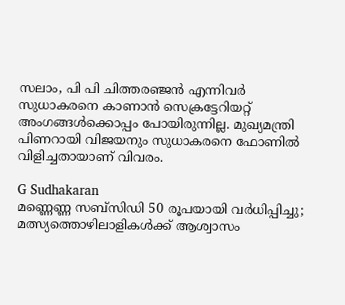സലാം, പി പി ചിത്തരഞ്ജന്‍ എന്നിവര്‍ സുധാകരനെ കാണാന്‍ സെക്രട്ടേറിയറ്റ് അംഗങ്ങള്‍ക്കൊപ്പം പോയിരുന്നില്ല. മുഖ്യമന്ത്രി പിണറായി വിജയനും സുധാകരനെ ഫോണില്‍ വിളിച്ചതായാണ് വിവരം.

G Sudhakaran
മണ്ണെണ്ണ സബ്‌സിഡി 50 രൂപയായി വര്‍ധിപ്പിച്ചു; മത്സ്യത്തൊഴിലാളികള്‍ക്ക് ആശ്വാസം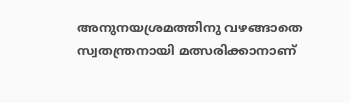അനുനയശ്രമത്തിനു വഴങ്ങാതെ സ്വതന്ത്രനായി മത്സരിക്കാനാണ്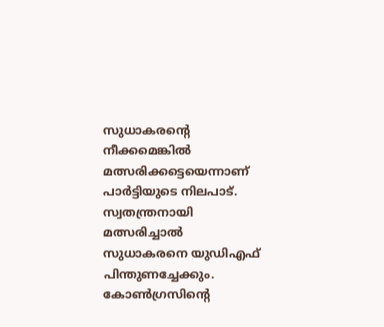സുധാകരന്റെ നീക്കമെങ്കില്‍ മത്സരിക്കട്ടെയെന്നാണ് പാര്‍ട്ടിയുടെ നിലപാട്. സ്വതന്ത്രനായി മത്സരിച്ചാല്‍ സുധാകരനെ യുഡിഎഫ് പിന്തുണച്ചേക്കും. കോണ്‍ഗ്രസിന്റെ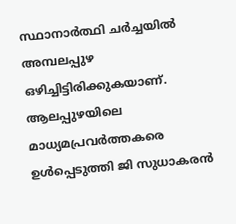സ്ഥാനാര്‍ത്ഥി ചര്‍ച്ചയില്‍ അമ്പലപ്പുഴ ഒഴിച്ചിട്ടിരിക്കുകയാണ്. ആലപ്പുഴയിലെ മാധ്യമപ്രവര്‍ത്തകരെ ഉള്‍പ്പെടുത്തി ജി സുധാകരന്‍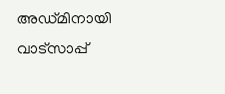അഡ്മിനായി വാട്സാപ്പ്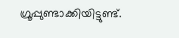ഗ്രൂപ്പുണ്ടാക്കിയിട്ടുണ്ട്.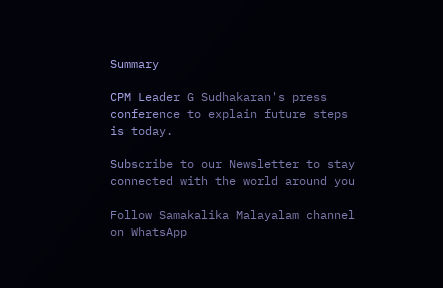Summary

CPM Leader G Sudhakaran's press conference to explain future steps is today.

Subscribe to our Newsletter to stay connected with the world around you

Follow Samakalika Malayalam channel on WhatsApp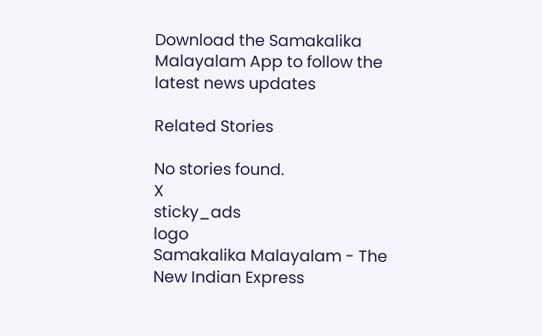Download the Samakalika Malayalam App to follow the latest news updates

Related Stories

No stories found.
X
sticky_ads
logo
Samakalika Malayalam - The New Indian Express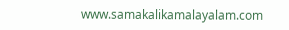www.samakalikamalayalam.com